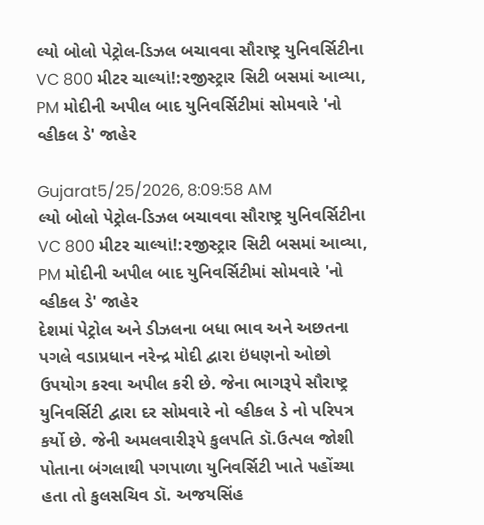લ્યો બોલો પેટ્રોલ-ડિઝલ બચાવવા સૌરાષ્ટ્ર યુનિવર્સિટીના VC 800 મીટર ચાલ્યાં!:રજીસ્ટ્રાર સિટી બસમાં આવ્યા, PM મોદીની અપીલ બાદ યુનિવર્સિટીમાં સોમવારે 'નો વ્હીકલ ડે' જાહેર

Gujarat5/25/2026, 8:09:58 AM
લ્યો બોલો પેટ્રોલ-ડિઝલ બચાવવા સૌરાષ્ટ્ર યુનિવર્સિટીના VC 800 મીટર ચાલ્યાં!:રજીસ્ટ્રાર સિટી બસમાં આવ્યા, PM મોદીની અપીલ બાદ યુનિવર્સિટીમાં સોમવારે 'નો વ્હીકલ ડે' જાહેર
દેશમાં પેટ્રોલ અને ડીઝલના બધા ભાવ અને અછતના પગલે વડાપ્રધાન નરેન્દ્ર મોદી દ્વારા ઇંધણનો ઓછો ઉપયોગ કરવા અપીલ કરી છે. જેના ભાગરૂપે સૌરાષ્ટ્ર યુનિવર્સિટી દ્વારા દર સોમવારે નો વ્હીકલ ડે નો પરિપત્ર કર્યો છે. જેની અમલવારીરૂપે કુલપતિ ડૉ.ઉત્પલ જોશી પોતાના બંગલાથી પગપાળા યુનિવર્સિટી ખાતે પહોંચ્યા હતા તો કુલસચિવ ડૉ. અજયસિંહ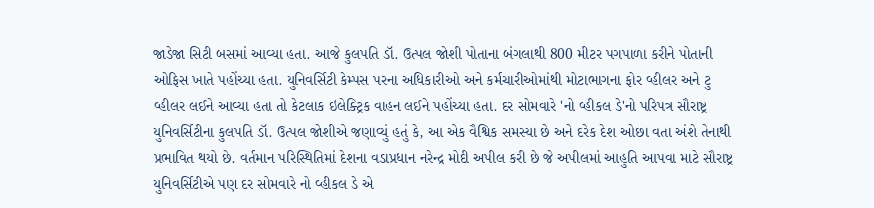જાડેજા સિટી બસમાં આવ્યા હતા. આજે કુલપતિ ડૉ. ઉત્પલ જોશી પોતાના બંગલાથી 800 મીટર પગપાળા કરીને પોતાની ઓફિસ ખાતે પહોંચ્યા હતા. યુનિવર્સિટી કેમ્પસ પરના અધિકારીઓ અને કર્મચારીઓમાંથી મોટાભાગના ફોર વ્હીલર અને ટુ વ્હીલર લઈને આવ્યા હતા તો કેટલાક ઇલેક્ટ્રિક વાહન લઈને પહોંચ્યા હતા. દર સોમવારે 'નો વ્હીકલ ડે'નો પરિપત્ર સૌરાષ્ટ્ર યુનિવર્સિટીના કુલપતિ ડૉ. ઉત્પલ જોશીએ જણાવ્યું હતું કે, આ એક વૈશ્વિક સમસ્યા છે અને દરેક દેશ ઓછા વતા અંશે તેનાથી પ્રભાવિત થયો છે. વર્તમાન પરિસ્થિતિમાં દેશના વડાપ્રધાન નરેન્દ્ર મોદી અપીલ કરી છે જે અપીલમાં આહુતિ આપવા માટે સૌરાષ્ટ્ર યુનિવર્સિટીએ પણ દર સોમવારે નો વ્હીકલ ડે એ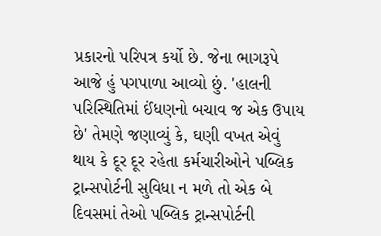પ્રકારનો પરિપત્ર કર્યો છે. જેના ભાગરૂપે આજે હું પગપાળા આવ્યો છું. 'હાલની પરિસ્થિતિમાં ઈંધણનો બચાવ જ એક ઉપાય છે' તેમણે જણાવ્યું કે, ઘણી વખત એવું થાય કે દૂર દૂર રહેતા કર્મચારીઓને પબ્લિક ટ્રાન્સપોર્ટની સુવિધા ન મળે તો એક બે દિવસમાં તેઓ પબ્લિક ટ્રાન્સપોર્ટની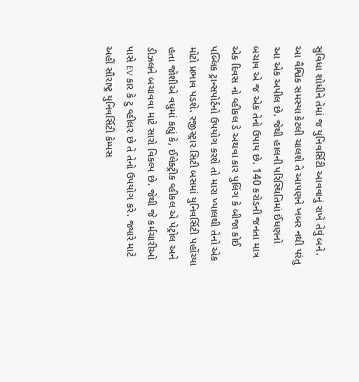સુવિધા શોધીને તેમાં જ યુનિવર્સિટી આવવાનું રાખે તેવું બને. આ વૈશ્વિક સમસ્યા કેટલી ચાલશે તે આપણને ખબર નથી પરંતુ આ એક અપીલ છે. જેથી હાલની પરિસ્થિતિમાં ઈંધણનો બચાવ એ જ એક તેનો ઉપાય છે. 140 કરોડની જનતા માત્ર એક દિવસ નો વ્હીકલ ડે અથવા કાર પુલિંગ કે બીજા કોઈ પબ્લિક ટ્રાન્સપોર્ટનો ઉપયોગ કરશે તો મારા ખ્યાલથી તેનો એક મોટો પ્રભાવ પડશે. રજીસ્ટ્રાર સિટી બસમાં યુનિવર્સિટી પહોંચ્યા હતા જોશીએ વધુમાં કહ્યું કે, ઈલેક્ટ્રીક વ્હીકલ એ પેટ્રોલ અને ડીઝલને બચાવવા માટે સારો વિકલ્પ છે. જેથી જે કર્મચારીઓ પાસે EV કાર કે ટુ વ્હીલર છે તે તેનો ઉપયોગ કરે. જ્યારે માટે અહીં સૌરાષ્ટ્ર યુનિવર્સિટી કેમ્પસ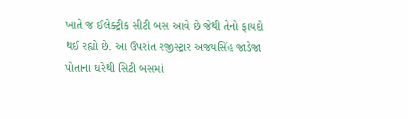ખાતે જ ઈલેક્ટ્રીક સીટી બસ આવે છે જેથી તેનો ફાયદો થઈ રહ્યો છે. આ ઉપરાંત રજીસ્ટ્રાર અજયસિંહ જાડેજા પોતાના ઘરેથી સિટી બસમાં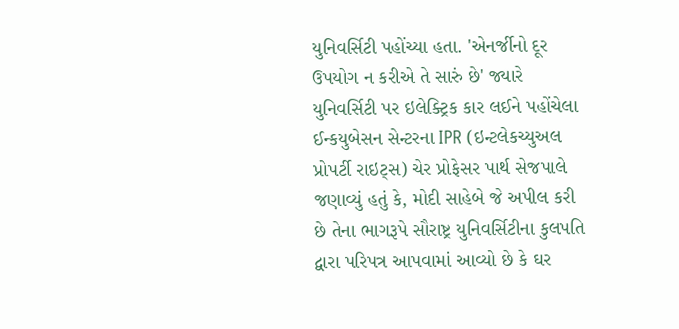યુનિવર્સિટી પહોંચ્યા હતા. 'એનર્જીનો દૂર ઉપયોગ ન કરીએ તે સારું છે' જ્યારે યુનિવર્સિટી પર ઇલેક્ટ્રિક કાર લઈને પહોંચેલા ઈન્કયુબેસન સેન્ટરના IPR (ઇન્ટલેકચ્યુઅલ પ્રોપર્ટી રાઇટ્સ) ચેર પ્રોફેસર પાર્થ સેજપાલે જણાવ્યું હતું કે, મોદી સાહેબે જે અપીલ કરી છે તેના ભાગરૂપે સૌરાષ્ટ્ર યુનિવર્સિટીના કુલપતિ દ્વારા પરિપત્ર આપવામાં આવ્યો છે કે ઘર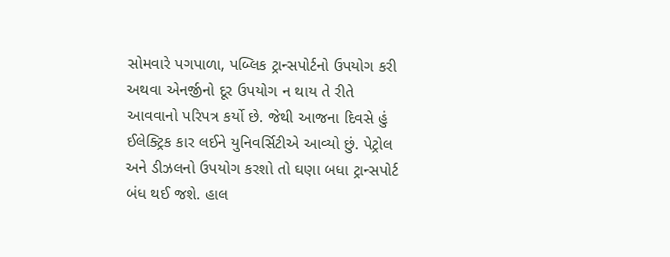સોમવારે પગપાળા, પબ્લિક ટ્રાન્સપોર્ટનો ઉપયોગ કરી અથવા એનર્જીનો દૂર ઉપયોગ ન થાય તે રીતે આવવાનો પરિપત્ર કર્યો છે. જેથી આજના દિવસે હું ઈલેક્ટ્રિક કાર લઈને યુનિવર્સિટીએ આવ્યો છું. પેટ્રોલ અને ડીઝલનો ઉપયોગ કરશો તો ઘણા બધા ટ્રાન્સપોર્ટ બંધ થઈ જશે. હાલ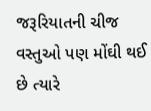જરૂરિયાતની ચીજ વસ્તુઓ પણ મોંઘી થઈ છે ત્યારે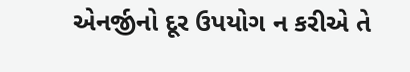એનર્જીનો દૂર ઉપયોગ ન કરીએ તે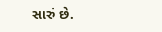સારું છે.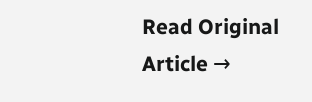Read Original Article →